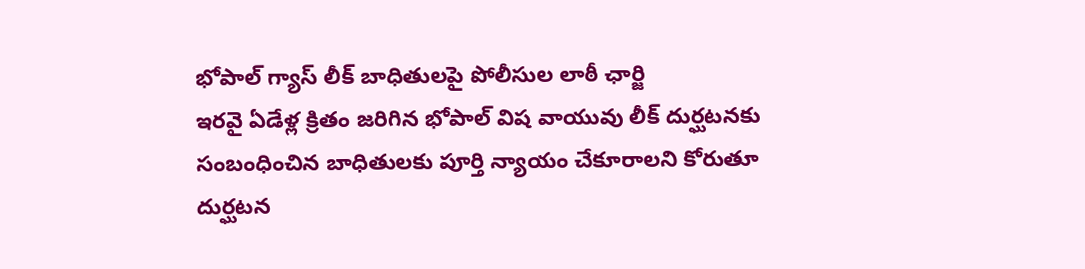భోపాల్ గ్యాస్ లీక్ బాధితులపై పోలీసుల లాఠీ ఛార్జి
ఇరవై ఏడేళ్ల క్రితం జరిగిన భోపాల్ విష వాయువు లీక్ దుర్ఘటనకు సంబంధించిన బాధితులకు పూర్తి న్యాయం చేకూరాలని కోరుతూ దుర్ఘటన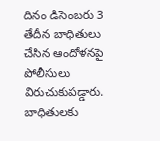దినం డిసెంబరు 3 తేదీన బాధితులు చేసిన ఆందోళనపై పోలీసులు విరుచుకుపడ్డారు. బాధితులకు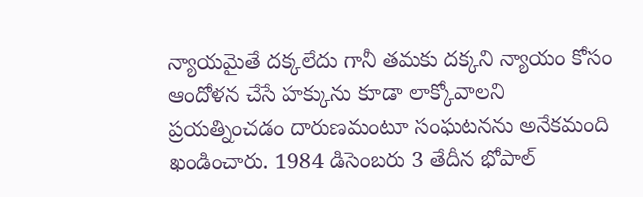న్యాయమైతే దక్కలేదు గానీ తమకు దక్కని న్యాయం కోసం ఆందోళన చేసే హక్కును కూడా లాక్కోవాలని ప్రయత్నించడం దారుణమంటూ సంఘటనను అనేకమంది ఖండించారు. 1984 డిసెంబరు 3 తేదీన భోపాల్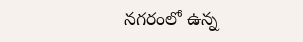నగరంలో ఉన్న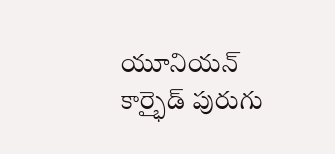యూనియన్ కార్భైడ్ పురుగు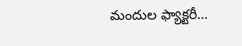మందుల ఫ్యాక్టరీ…